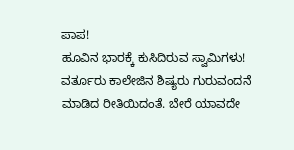ಪಾಪ!
ಹೂವಿನ ಭಾರಕ್ಕೆ ಕುಸಿದಿರುವ ಸ್ವಾಮಿಗಳು! ವರ್ತೂರು ಕಾಲೇಜಿನ ಶಿಷ್ಯರು ಗುರುವಂದನೆ ಮಾಡಿದ ರೀತಿಯಿದಂತೆ. ಬೇರೆ ಯಾವದೇ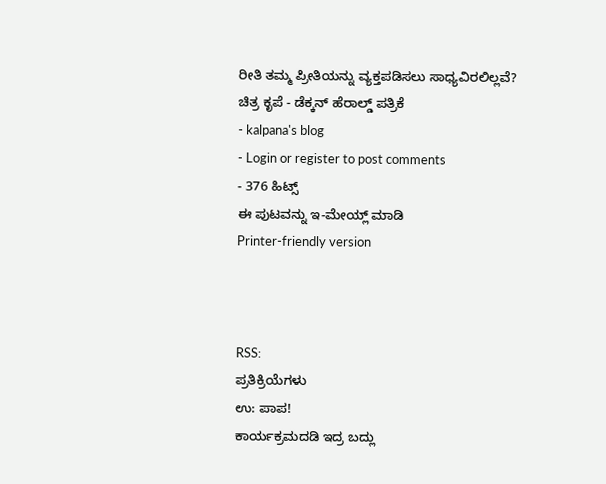ರೀತಿ ತಮ್ಮ ಪ್ರೀತಿಯನ್ನು ವ್ಯಕ್ತಪಡಿಸಲು ಸಾಧ್ಯವಿರಲಿಲ್ಲವೆ?
ಚಿತ್ರ ಕೃಪೆ - ಡೆಕ್ಕನ್ ಹೆರಾಲ್ಡ್ ಪತ್ರಿಕೆ
- kalpana's blog
- Login or register to post comments
- 376 ಹಿಟ್ಸ್
ಈ ಪುಟವನ್ನು ಇ-ಮೇಯ್ಲ್ ಮಾಡಿ
Printer-friendly version



RSS:
ಪ್ರತಿಕ್ರಿಯೆಗಳು
ಉ: ಪಾಪ!
ಕಾರ್ಯಕ್ರಮದಡಿ ಇದ್ರ ಬದ್ಲು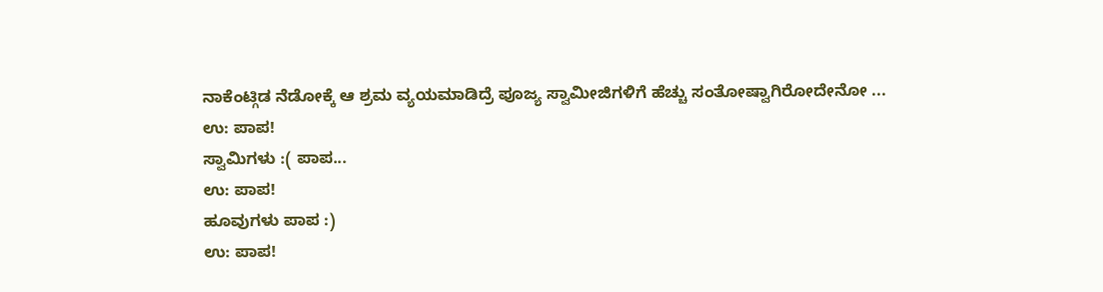ನಾಕೆಂಟ್ಗಿಡ ನೆಡೋಕ್ಕೆ ಆ ಶ್ರಮ ವ್ಯಯಮಾಡಿದ್ರೆ ಪೂಜ್ಯ ಸ್ವಾಮೀಜಿಗಳಿಗೆ ಹೆಚ್ಚು ಸಂತೋಷ್ವಾಗಿರೋದೇನೋ ...
ಉ: ಪಾಪ!
ಸ್ವಾಮಿಗಳು :( ಪಾಪ...
ಉ: ಪಾಪ!
ಹೂವುಗಳು ಪಾಪ :)
ಉ: ಪಾಪ!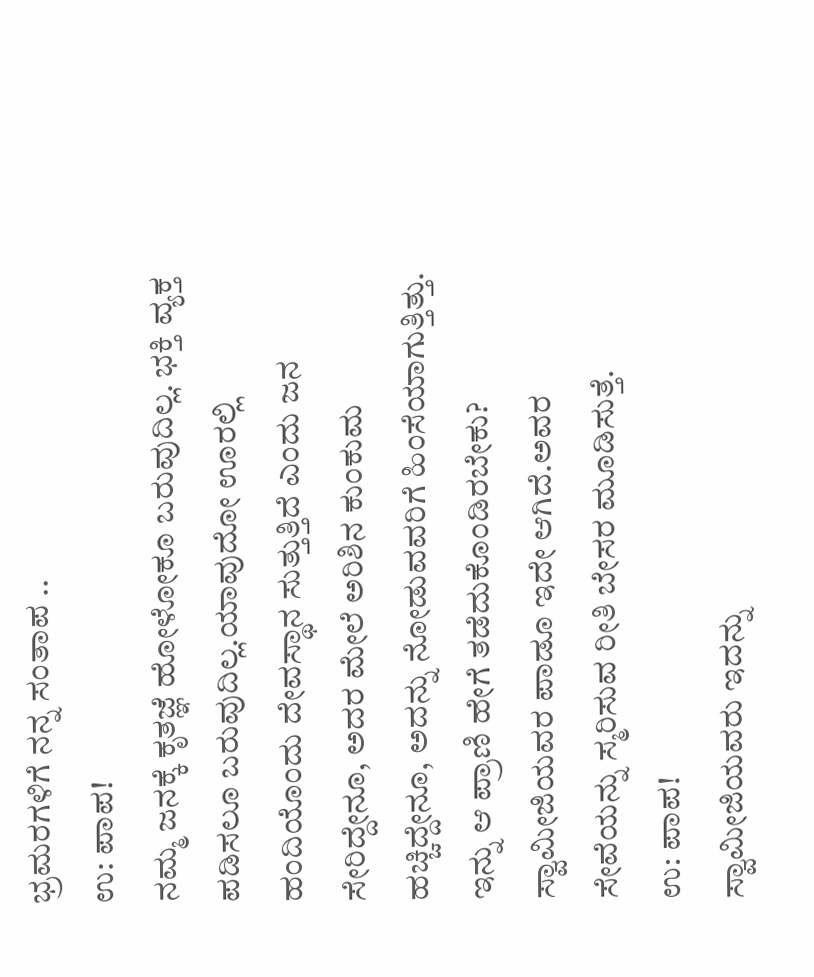ಭ್ರಮರಗಳಿಗೆ ನನ್ನ ಸಂತಾಪ ..
ಉ: ಪಾಪ!
ನಮ್ಮ ಜನಕ್ಕೆ ಕೃತಜ್ಞೆ ಹೋಳೋಕೂ ಬರುವುದಿಲ್ಲ. ಭಕ್ತಿ ವ್ಯಕ್ತ ಪಡಿಸಲೂ ಬರುವುದಿಲ್ಲ.ಯಾವುದೋ ಊರಲ್ಲಿ ಹಂದಿಯೊಂದು ದೇವಸ್ಥಾನ ಸುತ್ತುತ್ತಿದೆ ಎಂದು ಜನ ಸೇರಿದ್ದೇನೂ, ಅದರ ಮೇಲೆ ಅರಿಶಿನ ಕುಂಕುಮ ಹಚ್ಚಿದ್ದೇನೂ, ಅದನ್ನು ನೋಡುವವರಿಗೆ ಹಿಂಸೆಯಾಗುತ್ತಿತ್ತು. ಇನ್ನು ಆ ಪ್ರಾಣಿ ಹೇಗೆ ತಡೆದುಕೊಂಡಿರಬೇಕು? ಸ್ವಾಮೀಜಿಯವರ ಪಾಡೂ ಇದೇ ಆಗಿದೆ.ಅವರ ಸೇವೆಯನ್ನು ಸ್ಮರಿಸುವ ರೀತಿ ಬೇಸರ ಮೂಡಿಸುತ್ತೆ.
ಉ: ಪಾಪ!
ಸ್ವಾಮೀಜಿಯವರು ಇದನ್ನು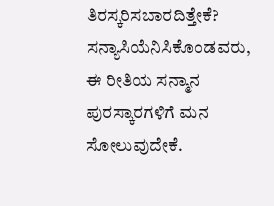ತಿರಸ್ಕರಿಸಬಾರದಿತ್ತೇಕೆ?
ಸನ್ಯಾಸಿಯೆನಿಸಿಕೊಂಡವರು, ಈ ರೀತಿಯ ಸನ್ಮಾನ ಪುರಸ್ಕಾರಗಳಿಗೆ ಮನ ಸೋಲುವುದೇಕೆ.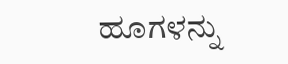ಹೂಗಳನ್ನು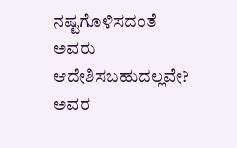ನಷ್ಟಗೊಳಿಸದಂತೆ ಅವರು ಆದೇಶಿಸಬಹುದಲ್ಲವೇ? ಅವರ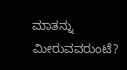ಮಾತನ್ನು ಮೀರುವವರುಂಟೆ?